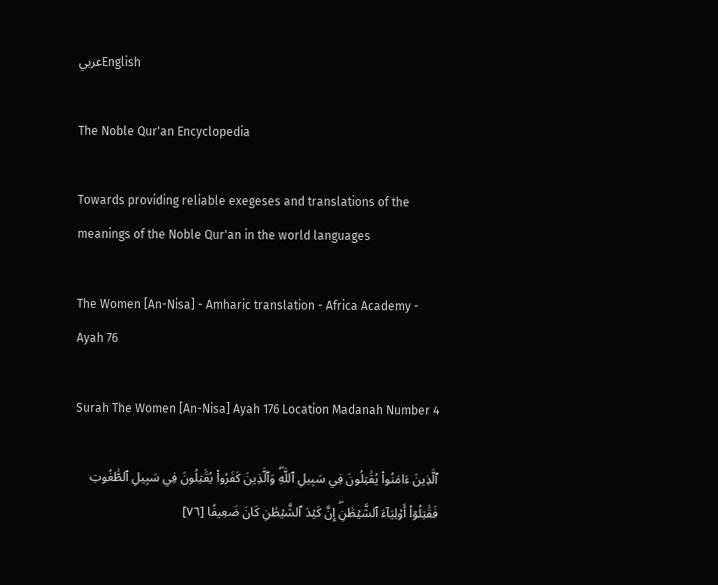عربيEnglish

The Noble Qur'an Encyclopedia

Towards providing reliable exegeses and translations of the meanings of the Noble Qur'an in the world languages

The Women [An-Nisa] - Amharic translation - Africa Academy - Ayah 76

Surah The Women [An-Nisa] Ayah 176 Location Madanah Number 4

ٱلَّذِينَ ءَامَنُواْ يُقَٰتِلُونَ فِي سَبِيلِ ٱللَّهِۖ وَٱلَّذِينَ كَفَرُواْ يُقَٰتِلُونَ فِي سَبِيلِ ٱلطَّٰغُوتِ فَقَٰتِلُوٓاْ أَوۡلِيَآءَ ٱلشَّيۡطَٰنِۖ إِنَّ كَيۡدَ ٱلشَّيۡطَٰنِ كَانَ ضَعِيفًا [٧٦]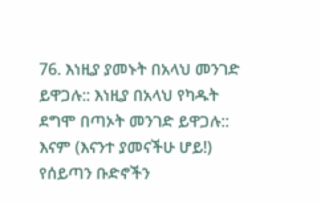76. እነዚያ ያመኑት በአላህ መንገድ ይዋጋሉ:: እነዚያ በአላህ የካዱት ደግሞ በጣኦት መንገድ ይዋጋሉ:: እናም (እናንተ ያመናችሁ ሆይ!) የሰይጣን ቡድኖችን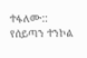ተፋለሙ:: የሰይጣን ተንኮል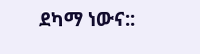ደካማ ነውና::